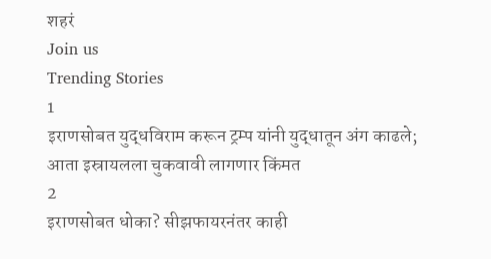शहरं
Join us
Trending Stories
1
इराणसोबत युद्धविराम करून ट्रम्प यांनी युद्धातून अंग काढले; आता इस्रायलला चुकवावी लागणार किंमत
2
इराणसोबत धोका? सीझफायरनंतर काही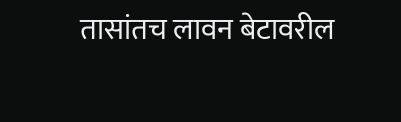तासांतच लावन बेटावरील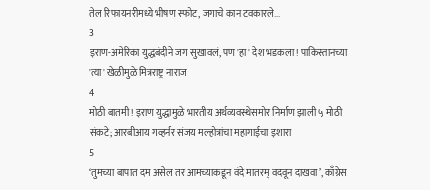तेल रिफायनरीमध्ये भीषण स्फोट, जगाचे कान टवकारले...
3
इराण-अमेरिका युद्धबंदीने जग सुखावलं, पण 'हा' देश भडकला! पाकिस्तानच्या 'त्या' खेळीमुळे मित्रराष्ट्र नाराज
4
मोठी बातमी! इराण युद्धामुळे भारतीय अर्थव्यवस्थेसमोर निर्माण झाली ५ मोठी संकटे; आरबीआय गव्हर्नर संजय मल्होत्रांचा महागाईचा इशारा
5
‘तुमच्या बापात दम असेल तर आमच्याकडून वंदे मातरम् वदवून दाखवा’, काँग्रेस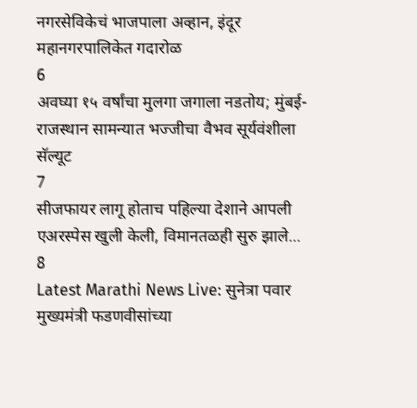नगरसेविकेचं भाजपाला अव्हान, इंदूर महानगरपालिकेत गदारोळ
6
अवघ्या १५ वर्षांचा मुलगा जगाला नडतोय; मुंबई-राजस्थान सामन्यात भज्जीचा वैभव सूर्यवंशीला सॅल्यूट
7
सीजफायर लागू होताच पहिल्या देशाने आपली एअरस्पेस खुली केली, विमानतळही सुरु झाले...
8
Latest Marathi News Live: सुनेत्रा पवार मुख्यमंत्री फडणवीसांच्या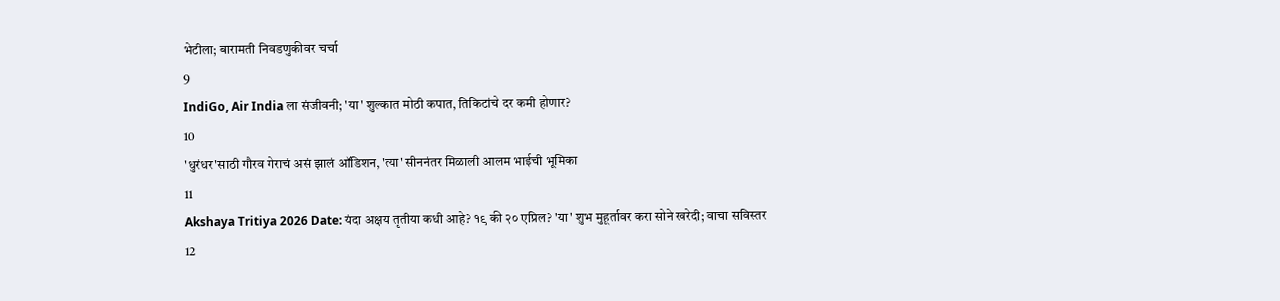भेटीला; बारामती निवडणुकीवर चर्चा
9
IndiGo, Air India ला संजीवनी; 'या' शुल्कात मोठी कपात, तिकिटांचे दर कमी होणार?
10
'धुरंधर'साठी गौरव गेराचं असं झालं ऑडिशन, 'त्या' सीननंतर मिळाली आलम भाईची भूमिका
11
Akshaya Tritiya 2026 Date: यंदा अक्षय तृतीया कधी आहे? १९ की २० एप्रिल? 'या' शुभ मुहूर्तावर करा सोने खरेदी; वाचा सविस्तर
12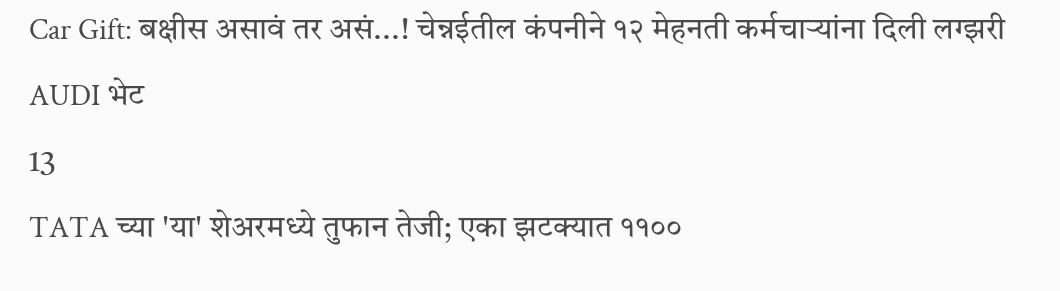Car Gift: बक्षीस असावं तर असं...! चेन्नईतील कंपनीने १२ मेहनती कर्मचाऱ्यांना दिली लग्झरी AUDI भेट
13
TATA च्या 'या' शेअरमध्ये तुफान तेजी; एका झटक्यात ११००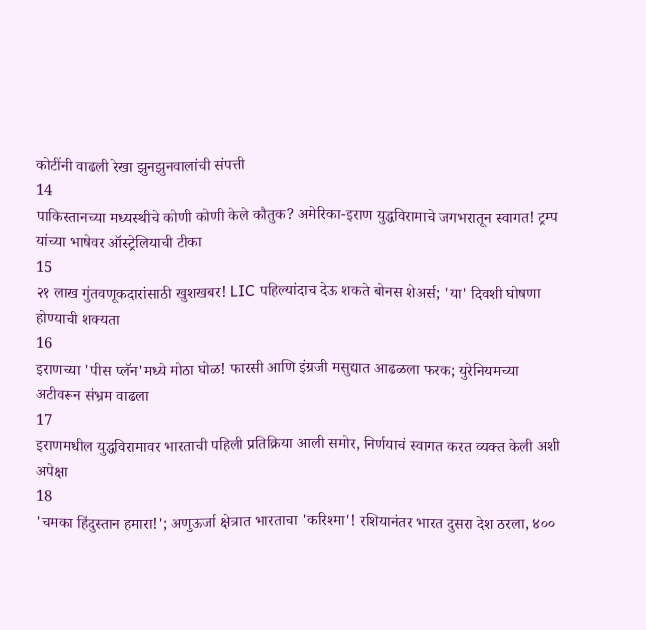कोटींनी वाढली रेखा झुनझुनवालांची संपत्ती
14
पाकिस्तानच्या मध्यस्थीचे कोणी कोणी केले कौतुक? अमेरिका-इराण युद्धविरामाचे जगभरातून स्वागत! ट्रम्प यांच्या भाषेवर ऑस्ट्रेलियाची टीका
15
२१ लाख गुंतवणूकदारांसाठी खुशखबर! LIC पहिल्यांदाच देऊ शकते बोनस शेअर्स; 'या' दिवशी घोषणा होण्याची शक्यता
16
इराणच्या 'पीस प्लॅन'मध्ये मोठा घोळ! फारसी आणि इंग्रजी मसुद्यात आढळला फरक; युरेनियमच्या अटीवरून संभ्रम वाढला
17
इराणमधील युद्धविरामावर भारताची पहिली प्रतिक्रिया आली समोर, निर्णयाचं स्वागत करत व्यक्त केली अशी अपेक्षा
18
'चमका हिंदुस्तान हमारा!'; अणुऊर्जा क्षेत्रात भारताचा 'करिश्मा'! रशियानंतर भारत दुसरा देश ठरला, ४००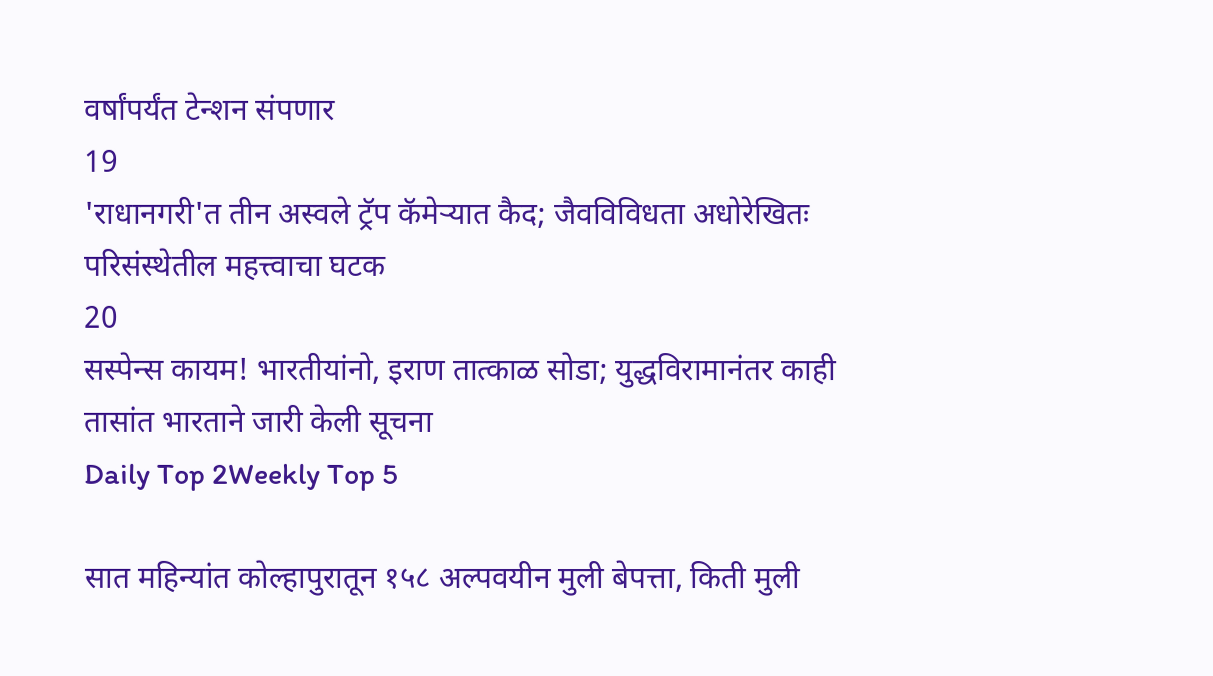वर्षांपर्यंत टेन्शन संपणार
19
'राधानगरी'त तीन अस्वले ट्रॅप कॅमेऱ्यात कैद; जैवविविधता अधोरेखितः परिसंस्थेतील महत्त्वाचा घटक
20
सस्पेन्स कायम! भारतीयांनो, इराण तात्काळ सोडा; युद्धविरामानंतर काही तासांत भारताने जारी केली सूचना
Daily Top 2Weekly Top 5

सात महिन्यांत कोल्हापुरातून १५८ अल्पवयीन मुली बेपत्ता, किती मुली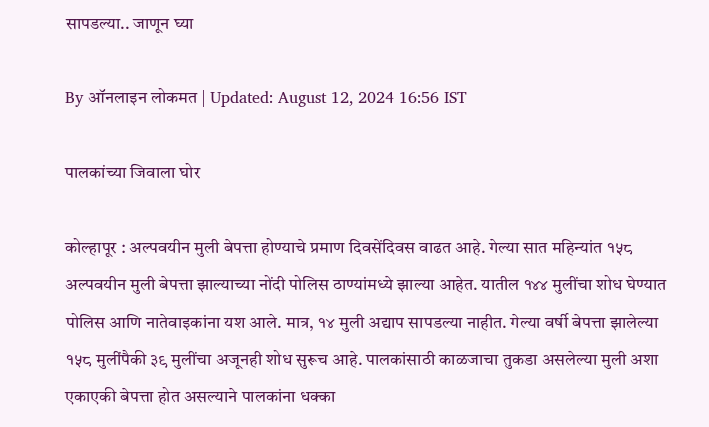सापडल्या.. जाणून घ्या

By ऑनलाइन लोकमत | Updated: August 12, 2024 16:56 IST

पालकांच्या जिवाला घोर

कोल्हापूर : अल्पवयीन मुली बेपत्ता होण्याचे प्रमाण दिवसेंदिवस वाढत आहे. गेल्या सात महिन्यांत १५८ अल्पवयीन मुली बेपत्ता झाल्याच्या नोंदी पोलिस ठाण्यांमध्ये झाल्या आहेत. यातील १४४ मुलींचा शोध घेण्यात पोलिस आणि नातेवाइकांना यश आले. मात्र, १४ मुली अद्याप सापडल्या नाहीत. गेल्या वर्षी बेपत्ता झालेल्या १५८ मुलींपैकी ३९ मुलींचा अजूनही शोध सुरूच आहे. पालकांसाठी काळजाचा तुकडा असलेल्या मुली अशा एकाएकी बेपत्ता होत असल्याने पालकांना धक्का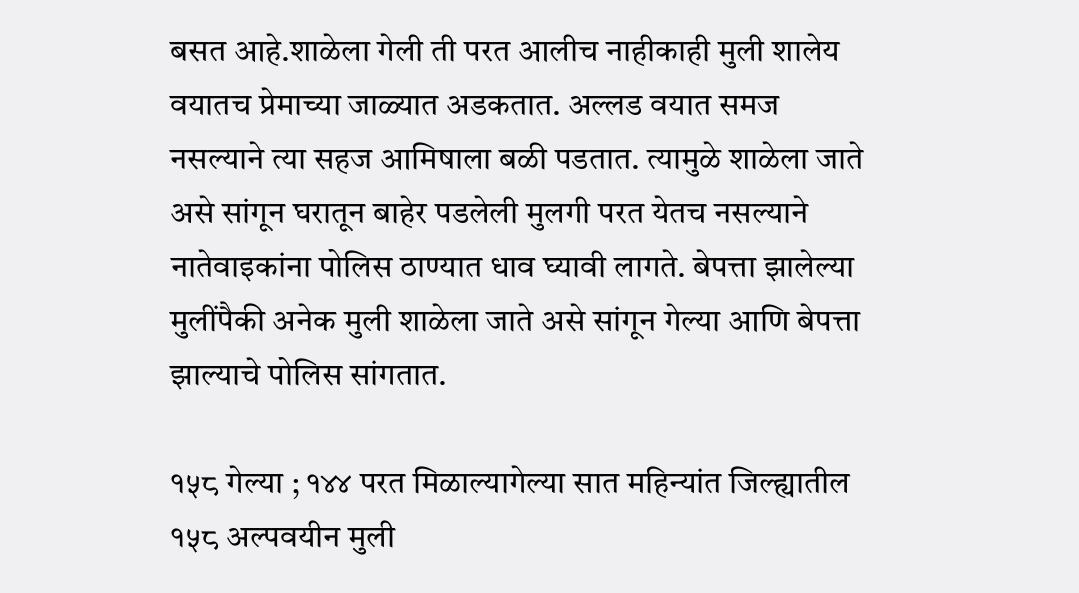बसत आहे.शाळेला गेली ती परत आलीच नाहीकाही मुली शालेय वयातच प्रेमाच्या जाळ्यात अडकतात. अल्लड वयात समज नसल्याने त्या सहज आमिषाला बळी पडतात. त्यामुळे शाळेला जाते असे सांगून घरातून बाहेर पडलेली मुलगी परत येतच नसल्याने नातेवाइकांना पोलिस ठाण्यात धाव घ्यावी लागते. बेपत्ता झालेल्या मुलींपैकी अनेक मुली शाळेला जाते असे सांगून गेल्या आणि बेपत्ता झाल्याचे पोलिस सांगतात.

१५८ गेल्या ; १४४ परत मिळाल्यागेल्या सात महिन्यांत जिल्ह्यातील १५८ अल्पवयीन मुली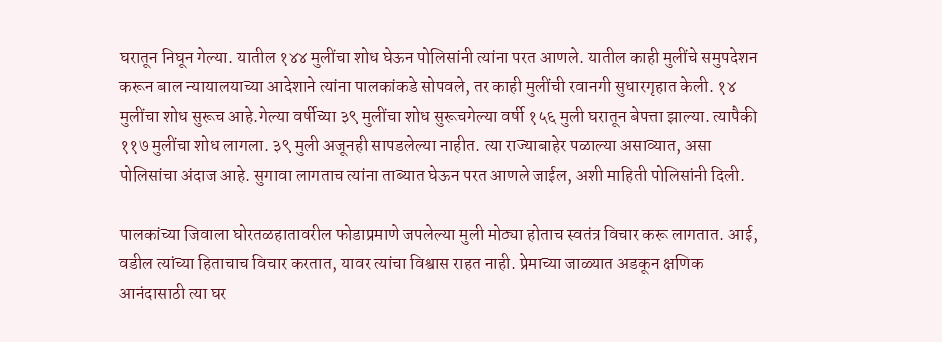घरातून निघून गेल्या. यातील १४४ मुलींचा शोध घेऊन पोलिसांनी त्यांना परत आणले. यातील काही मुलींचे समुपदेशन करून बाल न्यायालयाच्या आदेशाने त्यांना पालकांकडे सोपवले, तर काही मुलींची रवानगी सुधारगृहात केली. १४ मुलींचा शोध सुरूच आहे.गेल्या वर्षीच्या ३९ मुलींचा शोध सुरूचगेल्या वर्षी १५६ मुली घरातून बेपत्ता झाल्या. त्यापैकी ११७ मुलींचा शोध लागला. ३९ मुली अजूनही सापडलेल्या नाहीत. त्या राज्याबाहेर पळाल्या असाव्यात, असा पोलिसांचा अंदाज आहे. सुगावा लागताच त्यांना ताब्यात घेऊन परत आणले जाईल, अशी माहिती पोलिसांनी दिली.

पालकांच्या जिवाला घोरतळहातावरील फोडाप्रमाणे जपलेल्या मुली मोठ्या होताच स्वतंत्र विचार करू लागतात. आई, वडील त्यांच्या हिताचाच विचार करतात, यावर त्यांचा विश्वास राहत नाही. प्रेमाच्या जाळ्यात अडकून क्षणिक आनंदासाठी त्या घर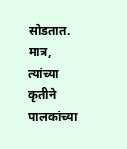सोडतात. मात्र, त्यांच्या कृतीने पालकांच्या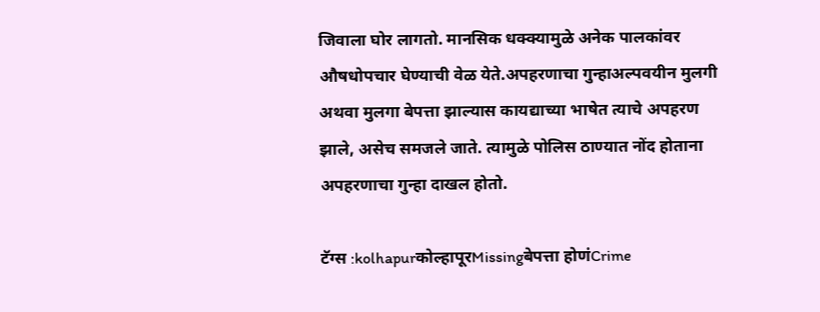जिवाला घोर लागतो. मानसिक धक्क्यामुळे अनेक पालकांवर औषधोपचार घेण्याची वेळ येते.अपहरणाचा गुन्हाअल्पवयीन मुलगी अथवा मुलगा बेपत्ता झाल्यास कायद्याच्या भाषेत त्याचे अपहरण झाले, असेच समजले जाते. त्यामुळे पोलिस ठाण्यात नोंद होताना अपहरणाचा गुन्हा दाखल होतो.

टॅग्स :kolhapurकोल्हापूरMissingबेपत्ता होणंCrime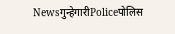Newsगुन्हेगारीPoliceपोलिस